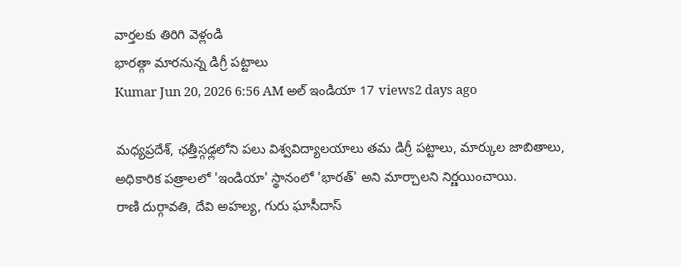వార్తలకు తిరిగి వెళ్లండి
భారత్గా మారనున్న డిగ్రీ పట్టాలు
Kumar Jun 20, 2026 6:56 AM అల్ ఇండియా 17 views2 days ago

మధ్యప్రదేశ్, ఛత్తీస్గఢ్లలోని పలు విశ్వవిద్యాలయాలు తమ డిగ్రీ పట్టాలు, మార్కుల జాబితాలు, అధికారిక పత్రాలలో 'ఇండియా' స్థానంలో 'భారత్' అని మార్చాలని నిర్ణయించాయి.
రాణి దుర్గావతి, దేవి అహల్య, గురు ఘాసీదాస్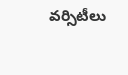వర్సిటీలు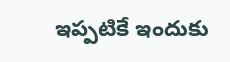ఇప్పటికే ఇందుకు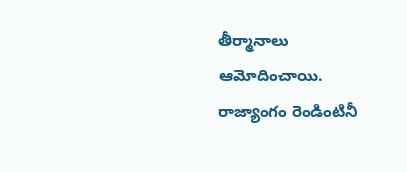తీర్మానాలు ఆమోదించాయి. రాజ్యాంగం రెండింటినీ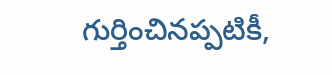గుర్తించినప్పటికీ,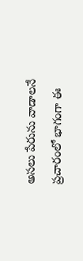అసలు పేరును వాడాలనే ప్రచారంలో భాగంగా ఈ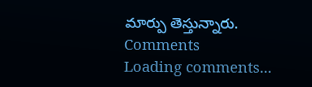మార్పు తెస్తున్నారు.
Comments
Loading comments...